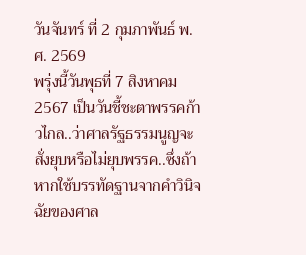วันจันทร์ ที่ 2 กุมภาพันธ์ พ.ศ. 2569
พรุ่งนี้วันพุธที่ 7 สิงหาคม 2567 เป็นวันชี้ชะตาพรรคก้าวไกล..ว่าศาลรัฐธรรมนูญจะสั่งยุบหรือไม่ยุบพรรค..ซึ่งถ้าหากใช้บรรทัดฐานจากคำวินิจฉัยของศาล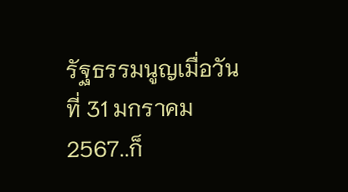รัฐธรรมนูญเมื่อวันที่ 31 มกราคม 2567..ก็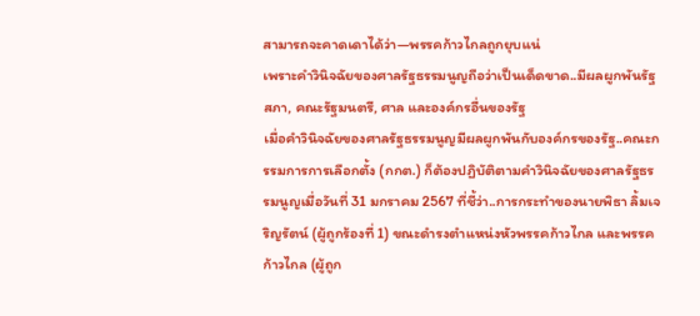สามารถจะคาดเดาได้ว่า—พรรคก้าวไกลถูกยุบแน่
เพราะคำวินิจฉัยของศาลรัฐธรรมนูญถือว่าเป็นเด็ดขาด..มีผลผูกพันรัฐสภา, คณะรัฐมนตรี, ศาล และองค์กรอื่นของรัฐ
เมื่อคำวินิจฉัยของศาลรัฐธรรมนูญมีผลผูกพันกับองค์กรของรัฐ..คณะกรรมการการเลือกตั้ง (กกต.) ก็ต้องปฏิบัติตามคำวินิจฉัยของศาลรัฐธรรมนูญเมื่อวันที่ 31 มกราคม 2567 ที่ชี้ว่า..การกระทำของนายพิธา ลิ้มเจริญรัตน์ (ผู้ถูกร้องที่ 1) ขณะดำรงตำแหน่งหัวพรรคก้าวไกล และพรรคก้าวไกล (ผู้ถูก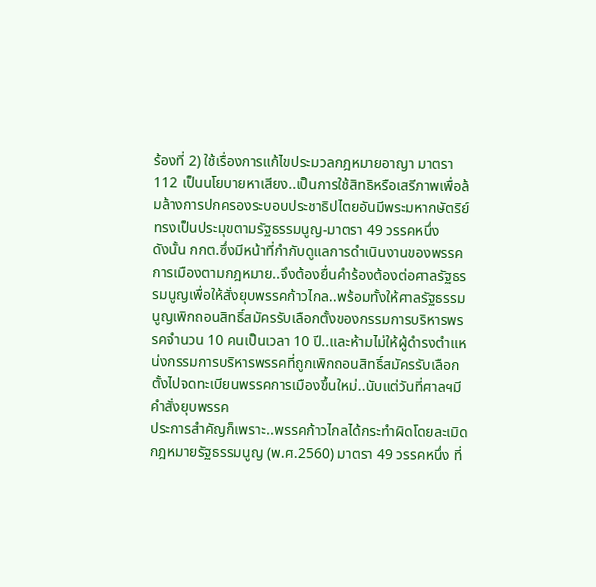ร้องที่ 2) ใช้เรื่องการแก้ไขประมวลกฎหมายอาญา มาตรา 112 เป็นนโยบายหาเสียง..เป็นการใช้สิทธิหรือเสรีภาพเพื่อล้มล้างการปกครองระบอบประชาธิปไตยอันมีพระมหากษัตริย์ทรงเป็นประมุขตามรัฐธรรมนูญ-มาตรา 49 วรรคหนึ่ง
ดังนั้น กกต.ซึ่งมีหน้าที่กำกับดูแลการดำเนินงานของพรรคการเมืองตามกฎหมาย..จึงต้องยื่นคำร้องต้องต่อศาลรัฐธรรมนูญเพื่อให้สั่งยุบพรรคก้าวไกล..พร้อมทั้งให้ศาลรัฐธรรมนูญเพิกถอนสิทธิ์สมัครรับเลือกตั้งของกรรมการบริหารพรรคจำนวน 10 คนเป็นเวลา 10 ปี..และห้ามไม่ให้ผู้ดำรงตำแหน่งกรรมการบริหารพรรคที่ถูกเพิกถอนสิทธิ์สมัครรับเลือกตั้งไปจดทะเบียนพรรคการเมืองขึ้นใหม่..นับแต่วันที่ศาลฯมีคำสั่งยุบพรรค
ประการสำคัญก็เพราะ..พรรคก้าวไกลได้กระทำผิดโดยละเมิดกฎหมายรัฐธรรมนูญ (พ.ศ.2560) มาตรา 49 วรรคหนึ่ง ที่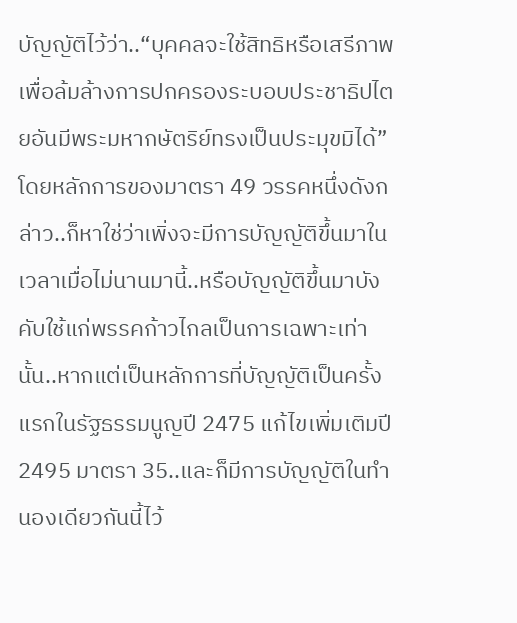บัญญัติไว้ว่า..“บุคคลจะใช้สิทธิหรือเสรีภาพเพื่อล้มล้างการปกครองระบอบประชาธิปไตยอันมีพระมหากษัตริย์ทรงเป็นประมุขมิได้”
โดยหลักการของมาตรา 49 วรรคหนึ่งดังกล่าว..ก็หาใช่ว่าเพิ่งจะมีการบัญญัติขึ้นมาในเวลาเมื่อไม่นานมานี้..หรือบัญญัติขึ้นมาบังคับใช้แก่พรรคก้าวไกลเป็นการเฉพาะเท่านั้น..หากแต่เป็นหลักการที่บัญญัติเป็นครั้งแรกในรัฐธรรมนูญปี 2475 แก้ไขเพิ่มเติมปี 2495 มาตรา 35..และก็มีการบัญญัติในทำนองเดียวกันนี้ไว้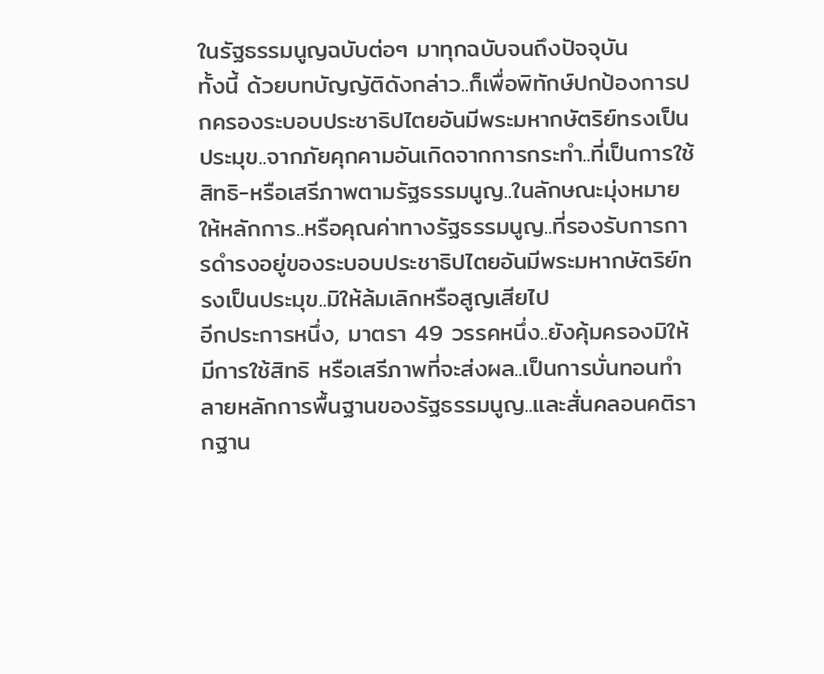ในรัฐธรรมนูญฉบับต่อๆ มาทุกฉบับจนถึงปัจจุบัน
ทั้งนี้ ด้วยบทบัญญัติดังกล่าว..ก็เพื่อพิทักษ์ปกป้องการปกครองระบอบประชาธิปไตยอันมีพระมหากษัตริย์ทรงเป็นประมุข..จากภัยคุกคามอันเกิดจากการกระทำ..ที่เป็นการใช้สิทธิ-หรือเสรีภาพตามรัฐธรรมนูญ..ในลักษณะมุ่งหมายให้หลักการ..หรือคุณค่าทางรัฐธรรมนูญ..ที่รองรับการการดำรงอยู่ของระบอบประชาธิปไตยอันมีพระมหากษัตริย์ทรงเป็นประมุข..มิให้ล้มเลิกหรือสูญเสียไป
อีกประการหนึ่ง, มาตรา 49 วรรคหนึ่ง..ยังคุ้มครองมิให้มีการใช้สิทธิ หรือเสรีภาพที่จะส่งผล..เป็นการบั่นทอนทำลายหลักการพื้นฐานของรัฐธรรมนูญ..และสั่นคลอนคติรากฐาน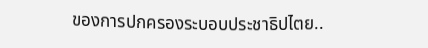ของการปกครองระบอบประชาธิปไตย..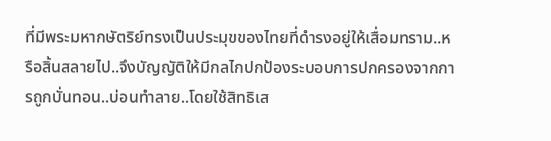ที่มีพระมหากษัตริย์ทรงเป็นประมุขของไทยที่ดำรงอยู่ให้เสื่อมทราม..หรือสิ้นสลายไป..จึงบัญญัติให้มีกลไกปกป้องระบอบการปกครองจากการถูกบั่นทอน..บ่อนทำลาย..โดยใช้สิทธิเส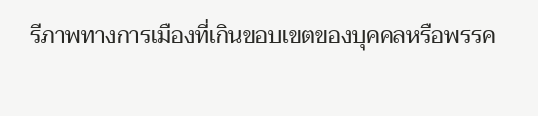รีภาพทางการเมืองที่เกินขอบเขตของบุคคลหรือพรรค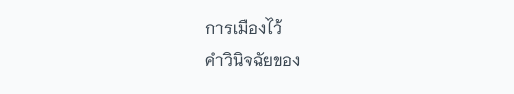การเมืองไว้
คำวินิจฉัยของ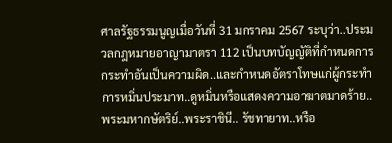ศาลรัฐธรรมนูญเมื่อวันที่ 31 มกราคม 2567 ระบุว่า..ประมวลกฎหมายอาญามาตรา 112 เป็นบทบัญญัติที่กำหนดการกระทำอันเป็นความผิด..และกำหนดอัตราโทษแก่ผู้กระทำการหมิ่นประมาท..ดูหมิ่นหรือแสดงความอาฆาตมาดร้าย..พระมหากษัตริย์..พระราชินี.. รัชทายาท..หรือ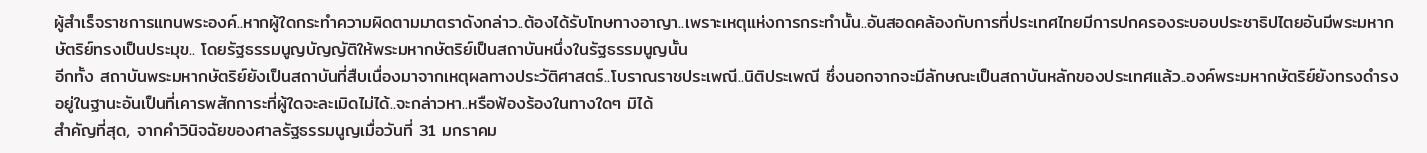ผู้สำเร็จราชการแทนพระองค์..หากผู้ใดกระทำความผิดตามมาตราดังกล่าว..ต้องได้รับโทษทางอาญา..เพราะเหตุแห่งการกระทำนั้น..อันสอดคล้องกับการที่ประเทศไทยมีการปกครองระบอบประชาธิปไตยอันมีพระมหากษัตริย์ทรงเป็นประมุข.. โดยรัฐธรรมนูญบัญญัติให้พระมหากษัตริย์เป็นสถาบันหนึ่งในรัฐธรรมนูญนั้น
อีกทั้ง สถาบันพระมหากษัตริย์ยังเป็นสถาบันที่สืบเนื่องมาจากเหตุผลทางประวัติศาสตร์..โบราณราชประเพณี..นิติประเพณี ซึ่งนอกจากจะมีลักษณะเป็นสถาบันหลักของประเทศแล้ว..องค์พระมหากษัตริย์ยังทรงดำรงอยู่ในฐานะอันเป็นที่เคารพสักการะที่ผู้ใดจะละเมิดไม่ได้..จะกล่าวหา..หรือฟ้องร้องในทางใดๆ มิได้
สำคัญที่สุด, จากคำวินิจฉัยของศาลรัฐธรรมนูญเมื่อวันที่ 31 มกราคม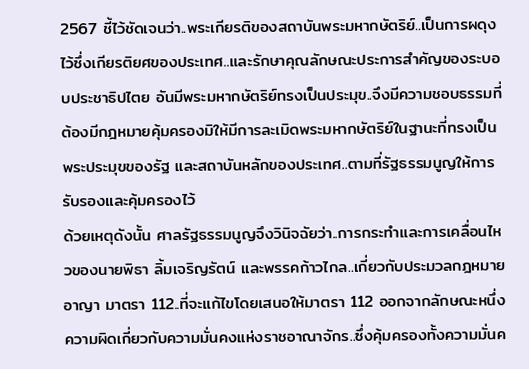2567 ชี้ไว้ชัดเจนว่า..พระเกียรติของสถาบันพระมหากษัตริย์..เป็นการผดุงไว้ซึ่งเกียรติยศของประเทศ..และรักษาคุณลักษณะประการสำคัญของระบอบประชาธิปไตย อันมีพระมหากษัตริย์ทรงเป็นประมุข..จึงมีความชอบธรรมที่ต้องมีกฎหมายคุ้มครองมิให้มีการละเมิดพระมหากษัตริย์ในฐานะที่ทรงเป็นพระประมุขของรัฐ และสถาบันหลักของประเทศ..ตามที่รัฐธรรมนูญให้การรับรองและคุ้มครองไว้
ด้วยเหตุดังนั้น ศาลรัฐธรรมนูญจึงวินิจฉัยว่า..การกระทำและการเคลื่อนไหวของนายพิธา ลิ้มเจริญรัตน์ และพรรคก้าวไกล..เกี่ยวกับประมวลกฎหมายอาญา มาตรา 112..ที่จะแก้ไขโดยเสนอให้มาตรา 112 ออกจากลักษณะหนึ่งความผิดเกี่ยวกับความมั่นคงแห่งราชอาณาจักร..ซึ่งคุ้มครองทั้งความมั่นค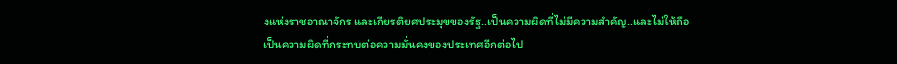งแห่งราชอาณาจักร และเกียรติยศประมุขของรัฐ..เป็นความผิดที่ไม่มีความสำคัญ..และไม่ให้ถือเป็นความผิดที่กระทบต่อความมั่นคงของประเทศอีกต่อไป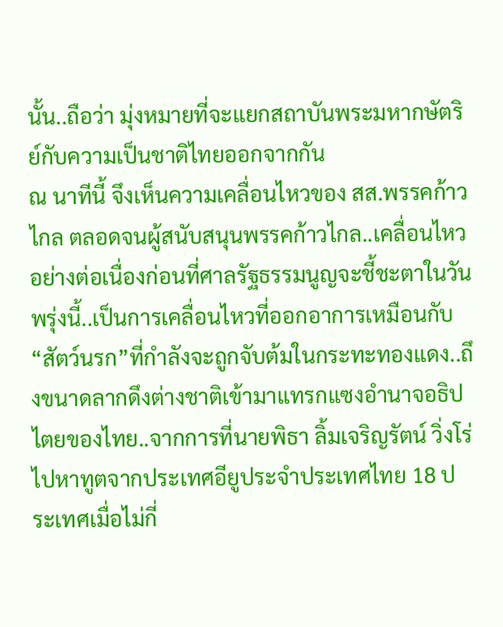นั้น..ถือว่า มุ่งหมายที่จะแยกสถาบันพระมหากษัตริย์กับความเป็นชาติไทยออกจากกัน
ณ นาทีนี้ จึงเห็นความเคลื่อนไหวของ สส.พรรคก้าวไกล ตลอดจนผู้สนับสนุนพรรคก้าวไกล..เคลื่อนไหวอย่างต่อเนื่องก่อนที่ศาลรัฐธรรมนูญจะชี้ชะตาในวันพรุ่งนี้..เป็นการเคลื่อนไหวที่ออกอาการเหมือนกับ“สัตว์นรก”ที่กำลังจะถูกจับต้มในกระทะทองแดง..ถึงขนาดลากดึงต่างชาติเข้ามาแทรกแซงอำนาจอธิปไตยของไทย..จากการที่นายพิธา ลิ้มเจริญรัตน์ วิ่งโร่ไปหาทูตจากประเทศอียูประจำประเทศไทย 18 ประเทศเมื่อไม่กี่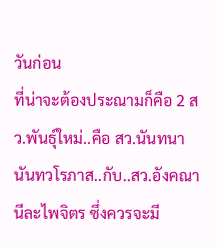วันก่อน
ที่น่าจะต้องประณามก็คือ 2 สว.พันธุ์ใหม่..คือ สว.นันทนา นันทวโรภาส..กับ..สว.อังคณา นีละไพจิตร ซึ่งควรจะมี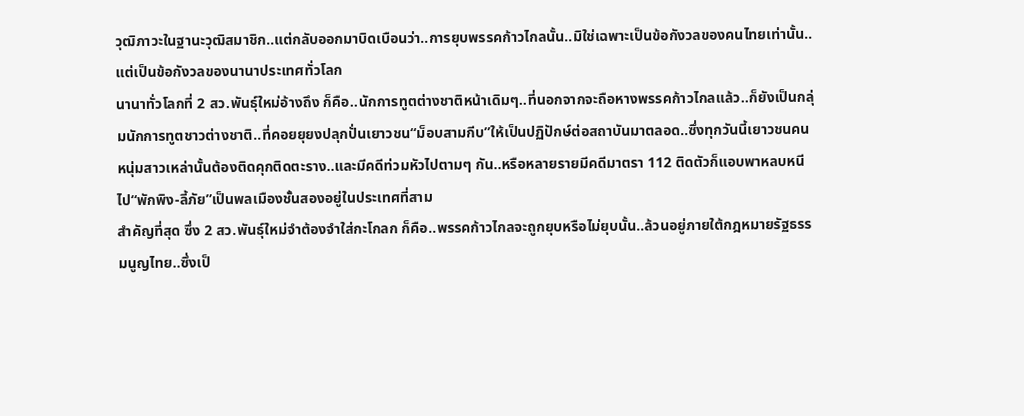วุฒิภาวะในฐานะวุฒิสมาชิก..แต่กลับออกมาบิดเบือนว่า..การยุบพรรคก้าวไกลนั้น..มิใช่เฉพาะเป็นข้อกังวลของคนไทยเท่านั้น..แต่เป็นข้อกังวลของนานาประเทศทั่วโลก
นานาทั่วโลกที่ 2 สว.พันธุ์ใหม่อ้างถึง ก็คือ..นักการทูตต่างชาติหน้าเดิมๆ..ที่นอกจากจะถือหางพรรคก้าวไกลแล้ว..ก็ยังเป็นกลุ่มนักการทูตชาวต่างชาติ..ที่คอยยุยงปลุกปั่นเยาวชน“ม็อบสามกีบ”ให้เป็นปฏิปักษ์ต่อสถาบันมาตลอด..ซึ่งทุกวันนี้เยาวชนคนหนุ่มสาวเหล่านั้นต้องติดคุกติดตะราง..และมีคดีท่วมหัวไปตามๆ กัน..หรือหลายรายมีคดีมาตรา 112 ติดตัวก็แอบพาหลบหนีไป“พักพิง-ลี้ภัย”เป็นพลเมืองชั้นสองอยู่ในประเทศที่สาม
สำคัญที่สุด ซึ่ง 2 สว.พันธุ์ใหม่จำต้องจำใส่กะโกลก ก็คือ..พรรคก้าวไกลจะถูกยุบหรือไม่ยุบนั้น..ล้วนอยู่ภายใต้กฎหมายรัฐธรรมนูญไทย..ซึ่งเป็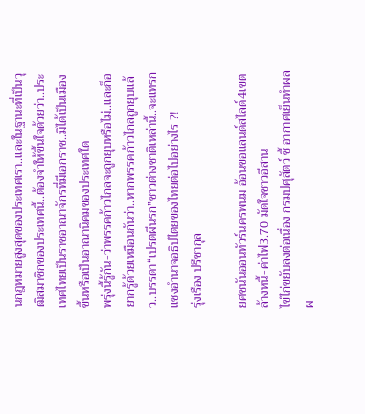นกฎหมายสูงสุดของประเทศเรา..และในฐานะที่เป็นวุฒิสมาชิกของประเทศนี้..ต้องจำให้ขึ้นใจด้วยว่า..ประเทศไทยเป็นราชอาณาจักรที่มีเอกราช..มิได้เป็นเมืองขึ้นหรือเป็นอาณานิคมของประเทศใด
พรุ่งนี้รู้กัน-ว่าพรรคก้าวไกลจะถูกยุบหรือไม่..และก็อยากรู้ด้วยเหมือนกันว่า..หากพรรคก้าวไกลถูกยุบแล้ว..บรรดา“เปรตผีนรก”ชาวต่างชาติเหล่านี้..จะแทรกแซงอำนาจอธิปไตยของไทยต่อไปอย่างไร ?!
รุ่งเรือง ปรีชากุล

ยศชนันออนทัวร์นครพนม อ้อนขอแลนด์สไลด์4เขต ล้างหนี้-ค่าไฟ3.70 มัดใจชาวอีสาน
ไข่ไก่ขยับลงต่อเนื่อง กรมปศุสัตว์ ชี้ อากาศเย็นทำผลผ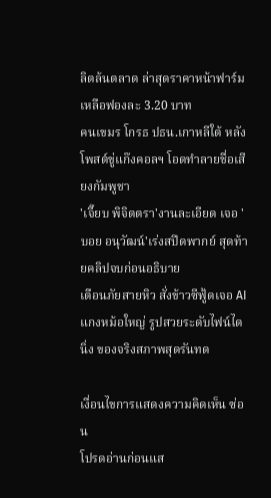ลิตล้นตลาด ล่าสุดราคาหน้าฟาร์มเหลือฟองละ 3.20 บาท
คนเขมร โกรธ ปธน.เกาหลีใต้ หลังโพสต์ขู่แก๊งคอลฯ โอดทำลายชื่อเสียงกัมพูชา
'เจี๊ยบ พิจิตตรา'งานละเอียด เจอ 'บอย อนุวัฒน์'เร่งสปีดพากย์ สุดท้ายคลิปจบก่อนอธิบาย
เตือนภัยสายหิว สั่งข้าวซีฟู้ดเจอ AI แกงหม้อใหญ่ รูปสวยระดับไฟน์ไดนิ่ง ของจริงสภาพสุดรันทด

เงื่อนไขการแสดงความคิดเห็น ซ่อน
โปรดอ่านก่อนแส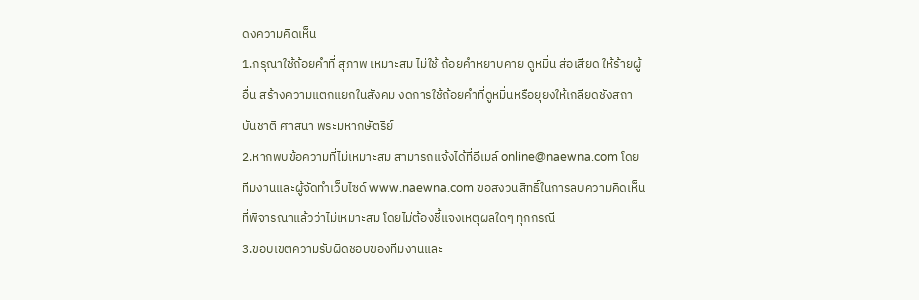ดงความคิดเห็น
1.กรุณาใช้ถ้อยคำที่ สุภาพ เหมาะสม ไม่ใช้ ถ้อยคำหยาบคาย ดูหมิ่น ส่อเสียด ให้ร้ายผู้อื่น สร้างความแตกแยกในสังคม งดการใช้ถ้อยคำที่ดูหมิ่นหรือยุยงให้เกลียดชังสถาบันชาติ ศาสนา พระมหากษัตริย์
2.หากพบข้อความที่ไม่เหมาะสม สามารถแจ้งได้ที่อีเมล์ online@naewna.com โดยทีมงานและผู้จัดทำเว็บไซด์ www.naewna.com ขอสงวนสิทธิ์ในการลบความคิดเห็นที่พิจารณาแล้วว่าไม่เหมาะสม โดยไม่ต้องชี้แจงเหตุผลใดๆ ทุกกรณี
3.ขอบเขตความรับผิดชอบของทีมงานและ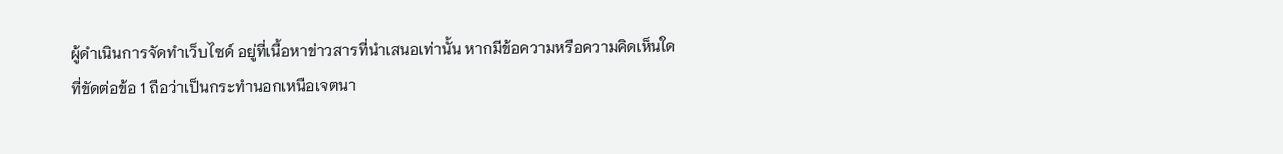ผู้ดำเนินการจัดทำเว็บไซด์ อยู่ที่เนื้อหาข่าวสารที่นำเสนอเท่านั้น หากมีข้อความหรือความคิดเห็นใดที่ขัดต่อข้อ 1 ถือว่าเป็นกระทำนอกเหนือเจตนา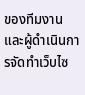ของทีมงานและผู้ดำเนินการจัดทำเว็บไซ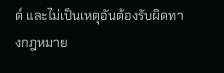ด์ และไม่เป็นเหตุอันต้องรับผิดทางกฎหมาย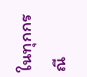ในทุกกรณี